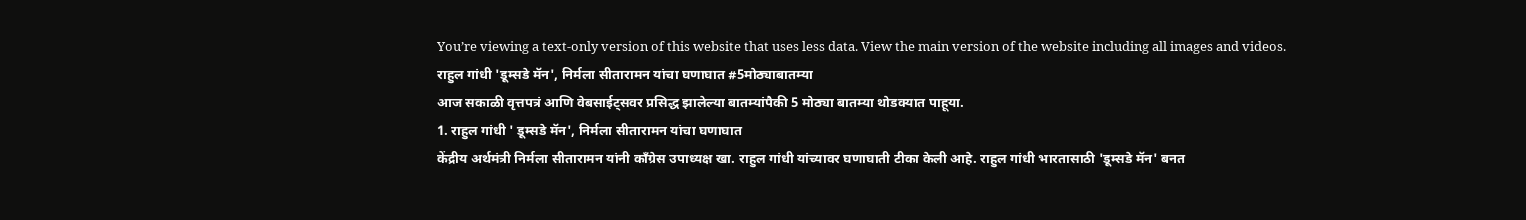You’re viewing a text-only version of this website that uses less data. View the main version of the website including all images and videos.
राहुल गांधी 'डूम्सडे मॅन', निर्मला सीतारामन यांचा घणाघात #5मोठ्याबातम्या
आज सकाळी वृत्तपत्रं आणि वेबसाईट्सवर प्रसिद्ध झालेल्या बातम्यांपैकी 5 मोठ्या बातम्या थोडक्यात पाहूया.
1. राहुल गांधी ' डूम्सडे मॅन', निर्मला सीतारामन यांचा घणाघात
केंद्रीय अर्थमंत्री निर्मला सीतारामन यांनी काँग्रेस उपाध्यक्ष खा. राहुल गांधी यांच्यावर घणाघाती टीका केली आहे. राहुल गांधी भारतासाठी 'डूम्सडे मॅन' बनत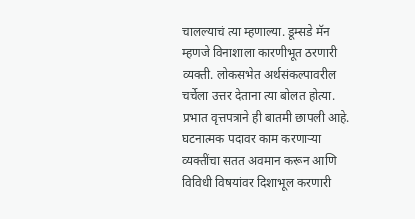चालल्याचं त्या म्हणाल्या. डूम्सडे मॅन म्हणजे विनाशाला कारणीभूत ठरणारी व्यक्ती. लोकसभेत अर्थसंकल्पावरील चर्चेला उत्तर देताना त्या बोलत होत्या. प्रभात वृत्तपत्राने ही बातमी छापली आहे.
घटनात्मक पदावर काम करणाऱ्या व्यक्तींचा सतत अवमान करून आणि विविधी विषयांवर दिशाभूल करणारी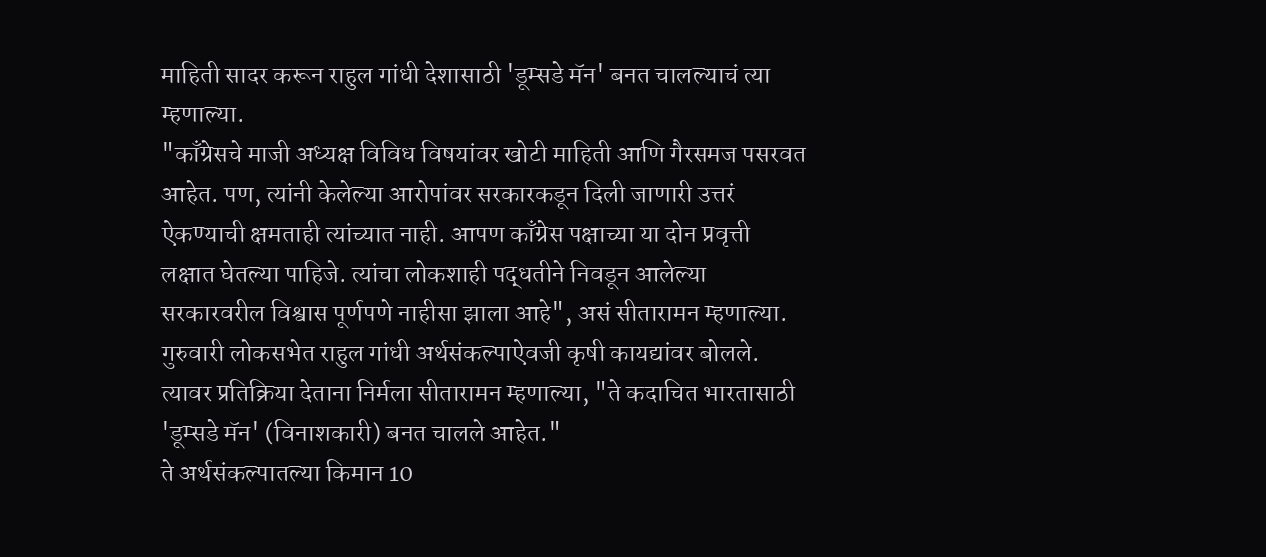माहिती सादर करून राहुल गांधी देशासाठी 'डूम्सडे मॅन' बनत चालल्याचं त्या म्हणाल्या.
"काँग्रेसचे माजी अध्यक्ष विविध विषयांवर खोटी माहिती आणि गैरसमज पसरवत आहेत. पण, त्यांनी केलेल्या आरोपांवर सरकारकडून दिली जाणारी उत्तरं ऐकण्याची क्षमताही त्यांच्यात नाही. आपण काँग्रेस पक्षाच्या या दोन प्रवृत्ती लक्षात घेतल्या पाहिजे. त्यांचा लोकशाही पद्धतीने निवडून आलेल्या सरकारवरील विश्वास पूर्णपणे नाहीसा झाला आहे", असं सीतारामन म्हणाल्या.
गुरुवारी लोकसभेत राहुल गांधी अर्थसंकल्पाऐवजी कृषी कायद्यांवर बोलले. त्यावर प्रतिक्रिया देताना निर्मला सीतारामन म्हणाल्या, "ते कदाचित भारतासाठी 'डूम्सडे मॅन' (विनाशकारी) बनत चालले आहेत."
ते अर्थसंकल्पातल्या किमान 10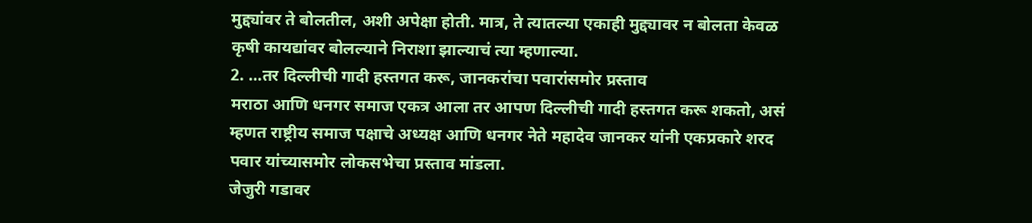मुद्द्यांवर ते बोलतील, अशी अपेक्षा होती. मात्र, ते त्यातल्या एकाही मुद्द्यावर न बोलता केवळ कृषी कायद्यांवर बोलल्याने निराशा झाल्याचं त्या म्हणाल्या.
2. …तर दिल्लीची गादी हस्तगत करू, जानकरांचा पवारांसमोर प्रस्ताव
मराठा आणि धनगर समाज एकत्र आला तर आपण दिल्लीची गादी हस्तगत करू शकतो, असं म्हणत राष्ट्रीय समाज पक्षाचे अध्यक्ष आणि धनगर नेते महादेव जानकर यांनी एकप्रकारे शरद पवार यांच्यासमोर लोकसभेचा प्रस्ताव मांडला.
जेजुरी गडावर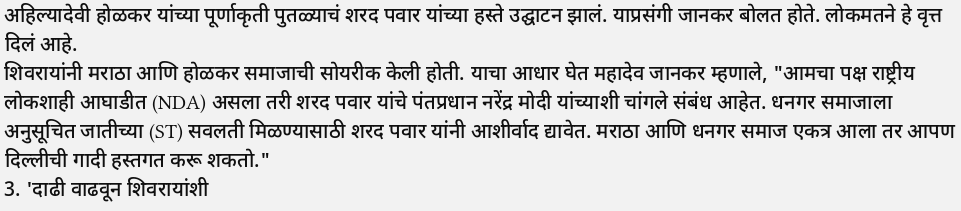अहिल्यादेवी होळकर यांच्या पूर्णाकृती पुतळ्याचं शरद पवार यांच्या हस्ते उद्घाटन झालं. याप्रसंगी जानकर बोलत होते. लोकमतने हे वृत्त दिलं आहे.
शिवरायांनी मराठा आणि होळकर समाजाची सोयरीक केली होती. याचा आधार घेत महादेव जानकर म्हणाले, "आमचा पक्ष राष्ट्रीय लोकशाही आघाडीत (NDA) असला तरी शरद पवार यांचे पंतप्रधान नरेंद्र मोदी यांच्याशी चांगले संबंध आहेत. धनगर समाजाला अनुसूचित जातीच्या (ST) सवलती मिळण्यासाठी शरद पवार यांनी आशीर्वाद द्यावेत. मराठा आणि धनगर समाज एकत्र आला तर आपण दिल्लीची गादी हस्तगत करू शकतो."
3. 'दाढी वाढवून शिवरायांशी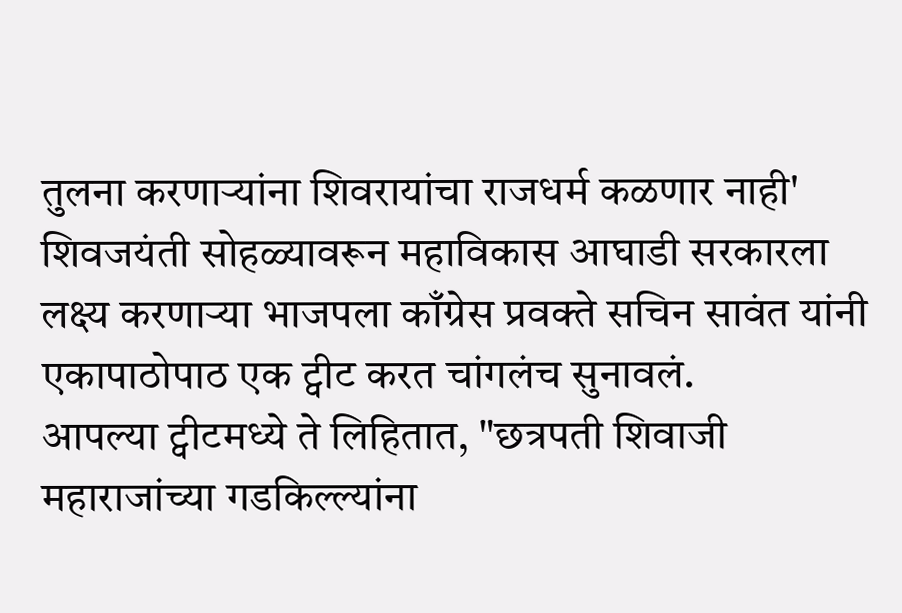तुलना करणाऱ्यांना शिवरायांचा राजधर्म कळणार नाही'
शिवजयंती सोहळ्यावरून महाविकास आघाडी सरकारला लक्ष्य करणाऱ्या भाजपला काँग्रेस प्रवक्ते सचिन सावंत यांनी एकापाठोपाठ एक ट्वीट करत चांगलंच सुनावलं.
आपल्या ट्वीटमध्ये ते लिहितात, "छत्रपती शिवाजी महाराजांच्या गडकिल्ल्यांना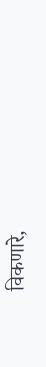विकणारे,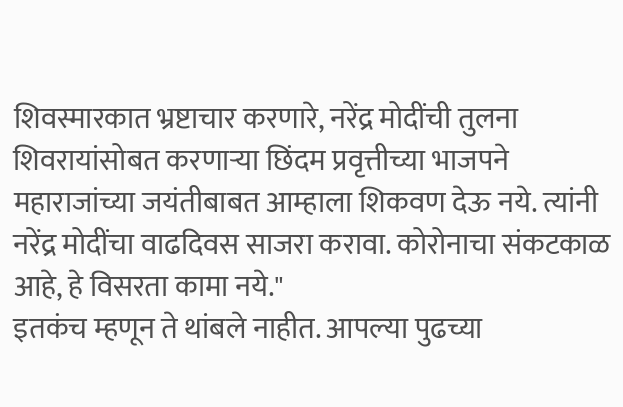शिवस्मारकात भ्रष्टाचार करणारे, नरेंद्र मोदींची तुलना शिवरायांसोबत करणाऱ्या छिंदम प्रवृत्तीच्या भाजपने महाराजांच्या जयंतीबाबत आम्हाला शिकवण देऊ नये. त्यांनी नरेंद्र मोदींचा वाढदिवस साजरा करावा. कोरोनाचा संकटकाळ आहे, हे विसरता कामा नये."
इतकंच म्हणून ते थांबले नाहीत. आपल्या पुढच्या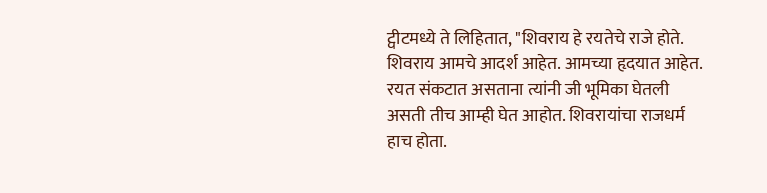ट्वीटमध्ये ते लिहितात, "शिवराय हे रयतेचे राजे होते. शिवराय आमचे आदर्श आहेत. आमच्या हृदयात आहेत. रयत संकटात असताना त्यांनी जी भूमिका घेतली असती तीच आम्ही घेत आहोत. शिवरायांचा राजधर्म हाच होता.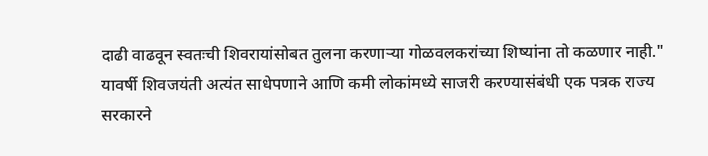दाढी वाढवून स्वतःची शिवरायांसोबत तुलना करणाऱ्या गोळवलकरांच्या शिष्यांना तो कळणार नाही."
यावर्षी शिवजयंती अत्यंत साधेपणाने आणि कमी लोकांमध्ये साजरी करण्यासंबंधी एक पत्रक राज्य सरकारने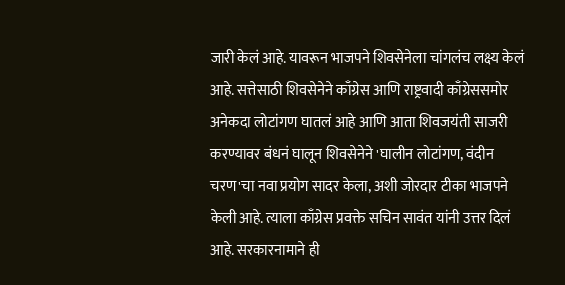जारी केलं आहे. यावरून भाजपने शिवसेनेला चांगलंच लक्ष्य केलं आहे. सत्तेसाठी शिवसेनेने काँग्रेस आणि राष्ट्रवादी काँग्रेससमोर अनेकदा लोटांगण घातलं आहे आणि आता शिवजयंती साजरी करण्यावर बंधनं घालून शिवसेनेने 'घालीन लोटांगण, वंदीन चरण'चा नवा प्रयोग सादर केला, अशी जोरदार टीका भाजपने केली आहे. त्याला काँग्रेस प्रवक्ते सचिन सावंत यांनी उत्तर दिलं आहे. सरकारनामाने ही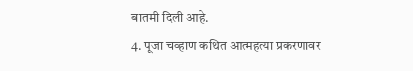बातमी दिली आहे.
4. पूजा चव्हाण कथित आत्महत्या प्रकरणावर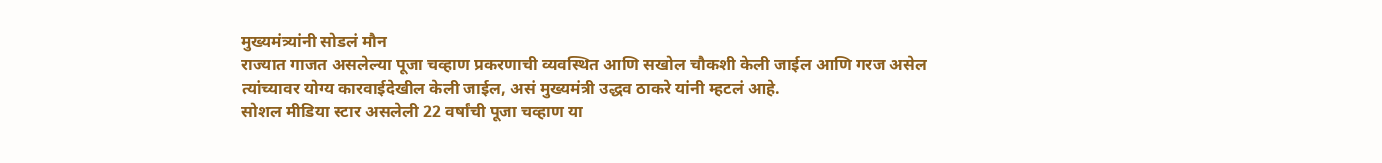मुख्यमंत्र्यांनी सोडलं मौन
राज्यात गाजत असलेल्या पूजा चव्हाण प्रकरणाची व्यवस्थित आणि सखोल चौकशी केली जाईल आणि गरज असेल त्यांच्यावर योग्य कारवाईदेखील केली जाईल, असं मुख्यमंत्री उद्धव ठाकरे यांनी म्हटलं आहे.
सोशल मीडिया स्टार असलेली 22 वर्षांची पूजा चव्हाण या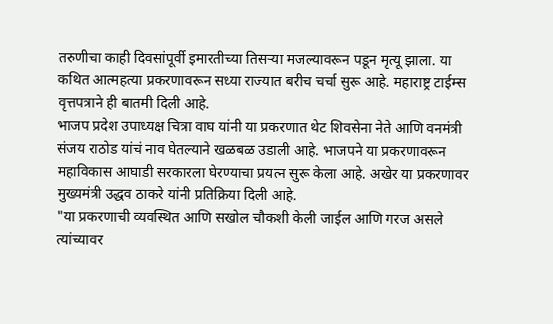तरुणीचा काही दिवसांपूर्वी इमारतीच्या तिसऱ्या मजल्यावरून पडून मृत्यू झाला. या कथित आत्महत्या प्रकरणावरून सध्या राज्यात बरीच चर्चा सुरू आहे. महाराष्ट्र टाईम्स वृत्तपत्राने ही बातमी दिली आहे.
भाजप प्रदेश उपाध्यक्ष चित्रा वाघ यांनी या प्रकरणात थेट शिवसेना नेते आणि वनमंत्री संजय राठोड यांचं नाव घेतल्याने खळबळ उडाली आहे. भाजपने या प्रकरणावरून महाविकास आघाडी सरकारला घेरण्याचा प्रयत्न सुरू केला आहे. अखेर या प्रकरणावर मुख्यमंत्री उद्धव ठाकरे यांनी प्रतिक्रिया दिली आहे.
"या प्रकरणाची व्यवस्थित आणि सखोल चौकशी केली जाईल आणि गरज असले त्यांच्यावर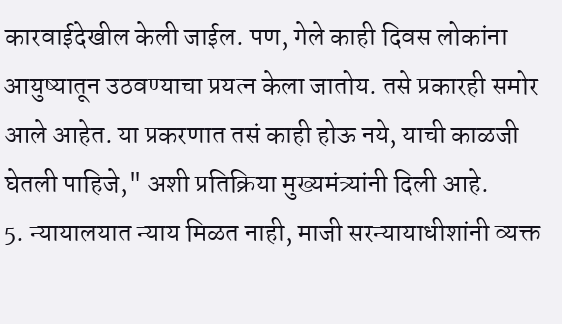कारवाईदेखील केली जाईल. पण, गेले काही दिवस लोकांना आयुष्यातून उठवण्याचा प्रयत्न केला जातोय. तसे प्रकारही समोर आले आहेत. या प्रकरणात तसं काही होऊ नये, याची काळजी घेतली पाहिजे," अशी प्रतिक्रिया मुख्यमंत्र्यांनी दिली आहे.
5. न्यायालयात न्याय मिळत नाही, माजी सरन्यायाधीशांनी व्यक्त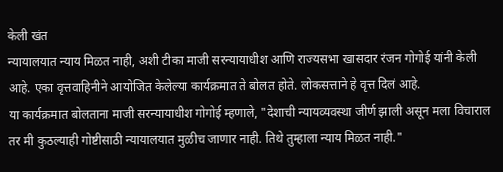केली खंत
न्यायालयात न्याय मिळत नाही, अशी टीका माजी सरन्यायाधीश आणि राज्यसभा खासदार रंजन गोगोई यांनी केली आहे. एका वृत्तवाहिनीने आयोजित केलेल्या कार्यक्रमात ते बोलत होते. लोकसत्ताने हे वृत्त दिलं आहे.
या कार्यक्रमात बोलताना माजी सरन्यायाधीश गोगोई म्हणाले, "देशाची न्यायव्यवस्था जीर्ण झाली असून मला विचाराल तर मी कुठल्याही गोष्टीसाठी न्यायालयात मुळीच जाणार नाही. तिथे तुम्हाला न्याय मिळत नाही."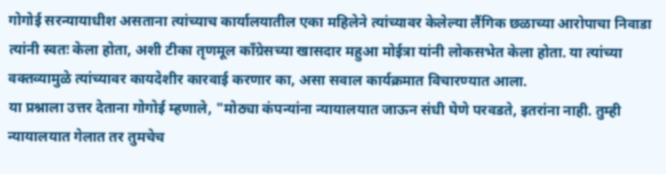गोगोई सरन्यायाधीश असताना त्यांच्याच कार्यालयातील एका महिलेने त्यांच्यावर केलेल्या लैंगिक छळाच्या आरोपाचा निवाडा त्यांनी स्वतः केला होता, अशी टीका तृणमूल काँग्रेसच्या खासदार महुआ मोईत्रा यांनी लोकसभेत केला होता. या त्यांच्या वक्तव्यामुळे त्यांच्यावर कायदेशीर कारवाई करणार का, असा सवाल कार्यक्रमात विचारण्यात आला.
या प्रश्नाला उत्तर देताना गोगोई म्हणाले, "मोठ्या कंपन्यांना न्यायालयात जाऊन संधी घेणे परवडते, इतरांना नाही. तुम्ही न्यायालयात गेलात तर तुमचेच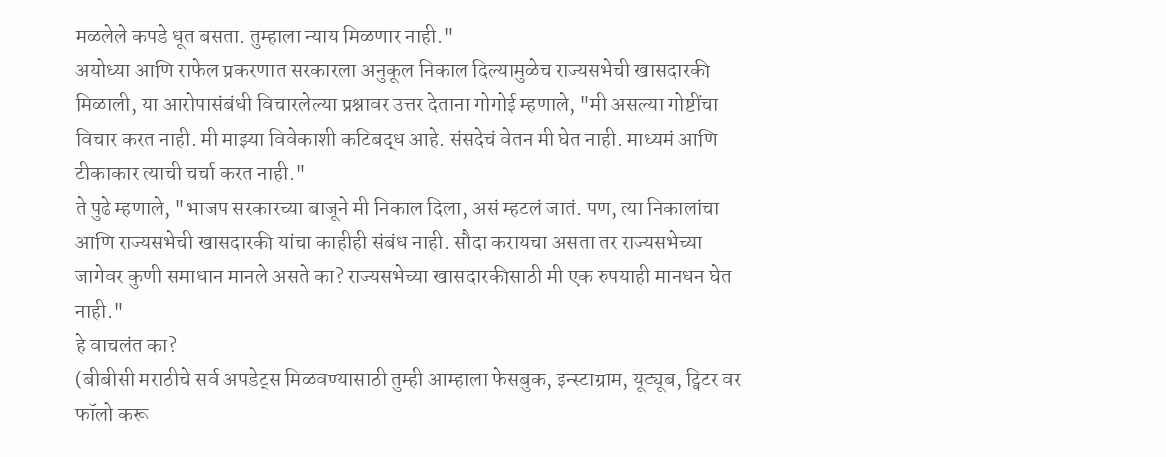मळलेले कपडे धूत बसता. तुम्हाला न्याय मिळणार नाही."
अयोध्या आणि राफेल प्रकरणात सरकारला अनुकूल निकाल दिल्यामुळेच राज्यसभेची खासदारकी मिळाली, या आरोपासंबंधी विचारलेल्या प्रश्नावर उत्तर देताना गोगोई म्हणाले, "मी असल्या गोष्टींचा विचार करत नाही. मी माझ्या विवेकाशी कटिबद्ध आहे. संसदेचं वेतन मी घेत नाही. माध्यमं आणि टीकाकार त्याची चर्चा करत नाही."
ते पुढे म्हणाले, "भाजप सरकारच्या बाजूने मी निकाल दिला, असं म्हटलं जातं. पण, त्या निकालांचा आणि राज्यसभेची खासदारकी यांचा काहीही संबंध नाही. सौदा करायचा असता तर राज्यसभेच्या जागेवर कुणी समाधान मानले असते का? राज्यसभेच्या खासदारकीसाठी मी एक रुपयाही मानधन घेत नाही."
हे वाचलंत का?
(बीबीसी मराठीचे सर्व अपडेट्स मिळवण्यासाठी तुम्ही आम्हाला फेसबुक, इन्स्टाग्राम, यूट्यूब, ट्विटर वर फॉलो करू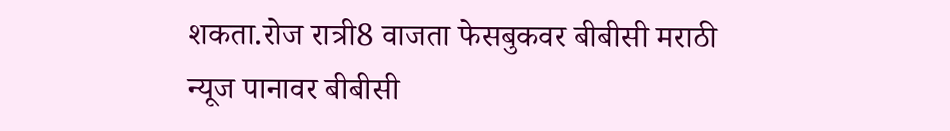शकता.रोज रात्री8 वाजता फेसबुकवर बीबीसी मराठी न्यूज पानावर बीबीसी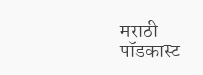मराठी पॉडकास्ट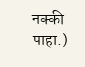नक्की पाहा.)